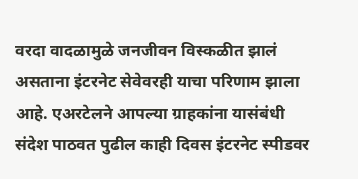वरदा वादळामुळे जनजीवन विस्कळीत झालं असताना इंटरनेट सेवेवरही याचा परिणाम झाला आहे. एअरटेलने आपल्या ग्राहकांना यासंबंधी संदेश पाठवत पुढील काही दिवस इंटरनेट स्पीडवर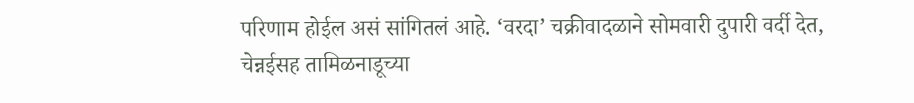परिणाम होईल असं सांगितलं आहे. ‘वरदा’ चक्रीवादळाने सोमवारी दुपारी वर्दी देत, चेन्नईसह तामिळनाडूच्या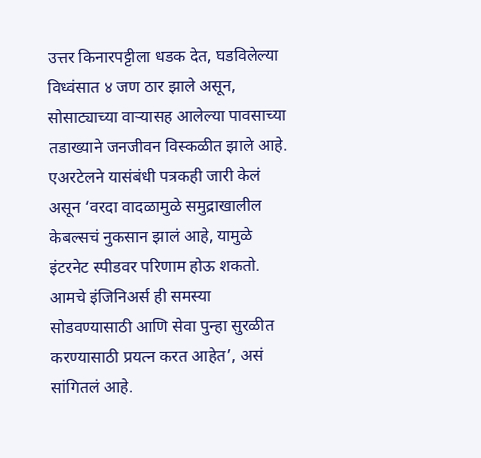उत्तर किनारपट्टीला धडक देत, घडविलेल्या विध्वंसात ४ जण ठार झाले असून, सोसाट्याच्या वाऱ्यासह आलेल्या पावसाच्या तडाख्याने जनजीवन विस्कळीत झाले आहे.
एअरटेलने यासंबंधी पत्रकही जारी केलं असून ‘वरदा वादळामुळे समुद्राखालील केबल्सचं नुकसान झालं आहे, यामुळे इंटरनेट स्पीडवर परिणाम होऊ शकतो. आमचे इंजिनिअर्स ही समस्या सोडवण्यासाठी आणि सेवा पुन्हा सुरळीत करण्यासाठी प्रयत्न करत आहेत’, असं सांगितलं आहे.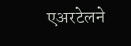एअरटेलने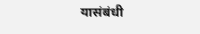यासंबंधी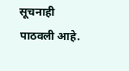सूचनाही पाठवली आहे.